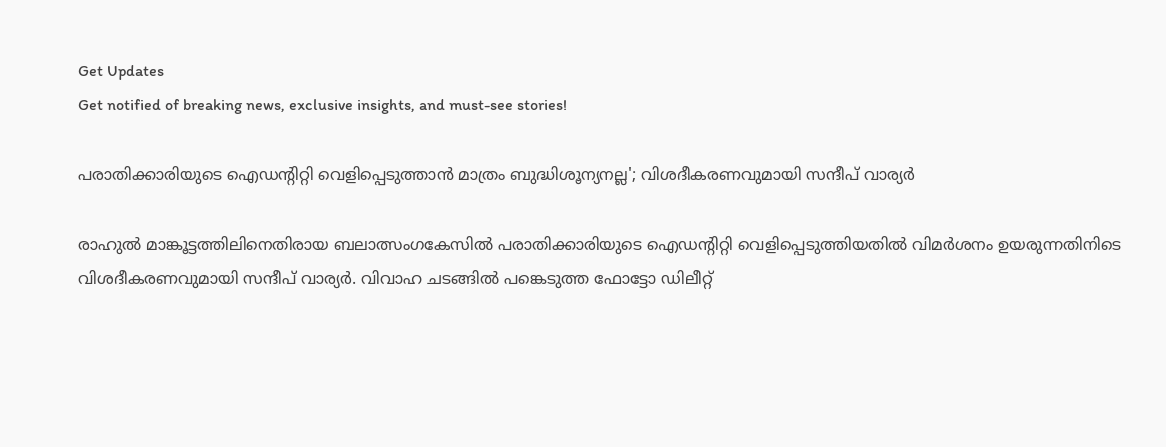Get Updates
Get notified of breaking news, exclusive insights, and must-see stories!

പരാതിക്കാരിയുടെ ഐഡന്റിറ്റി വെളിപ്പെടുത്താൻ മാത്രം ബുദ്ധിശൂന്യനല്ല'; വിശദീകരണവുമായി സന്ദീപ് വാര്യർ

രാഹുൽ മാങ്കൂട്ടത്തിലിനെതിരായ ബലാത്സംഗകേസിൽ പരാതിക്കാരിയുടെ ഐഡന്റിറ്റി വെളിപ്പെടുത്തിയതിൽ വിമർശനം ഉയരുന്നതിനിടെ വിശദീകരണവുമായി സന്ദീപ് വാര്യർ. വിവാഹ ചടങ്ങിൽ പങ്കെടുത്ത ഫോട്ടോ ഡിലീറ്റ്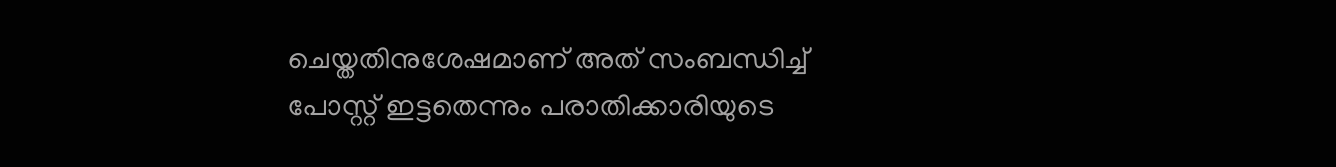ചെയ്തതിനുശേഷമാണ് അത് സംബന്ധിച്ച് പോസ്റ്റ് ഇട്ടതെന്നും പരാതിക്കാരിയുടെ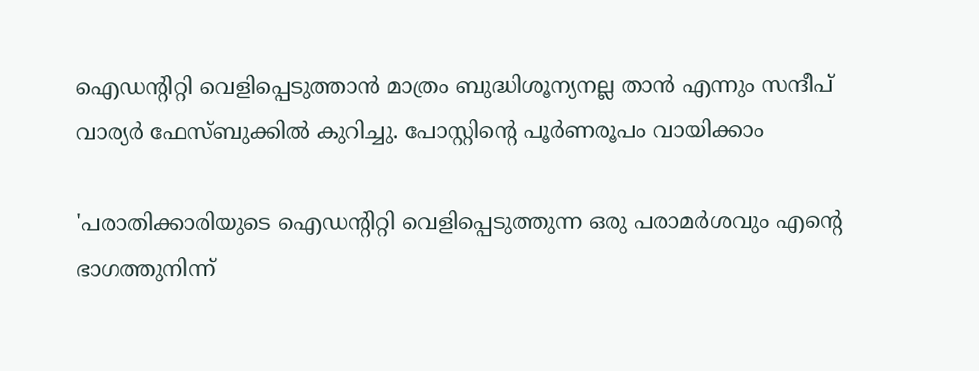ഐഡന്റിറ്റി വെളിപ്പെടുത്താൻ മാത്രം ബുദ്ധിശൂന്യനല്ല താൻ എന്നും സന്ദീപ് വാര്യർ ഫേസ്ബുക്കിൽ കുറിച്ചു. പോസ്റ്റിന്റെ പൂർണരൂപം വായിക്കാം

'പരാതിക്കാരിയുടെ ഐഡന്റിറ്റി വെളിപ്പെടുത്തുന്ന ഒരു പരാമർശവും എന്റെ ഭാഗത്തുനിന്ന്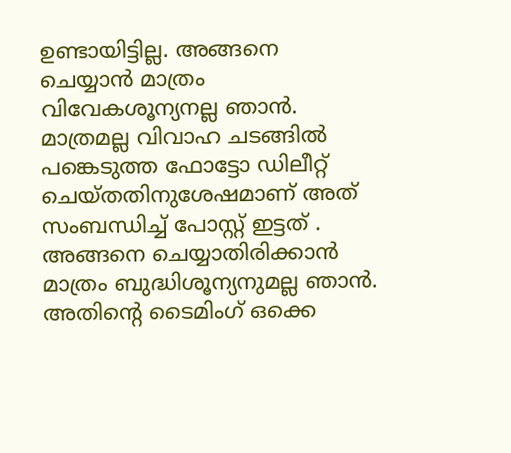ഉണ്ടായിട്ടില്ല. അങ്ങനെ ചെയ്യാൻ മാത്രം വിവേകശൂന്യനല്ല ഞാൻ. മാത്രമല്ല വിവാഹ ചടങ്ങിൽ പങ്കെടുത്ത ഫോട്ടോ ഡിലീറ്റ് ചെയ്തതിനുശേഷമാണ് അത് സംബന്ധിച്ച് പോസ്റ്റ് ഇട്ടത് . അങ്ങനെ ചെയ്യാതിരിക്കാൻ മാത്രം ബുദ്ധിശൂന്യനുമല്ല ഞാൻ. അതിന്റെ ടൈമിംഗ് ഒക്കെ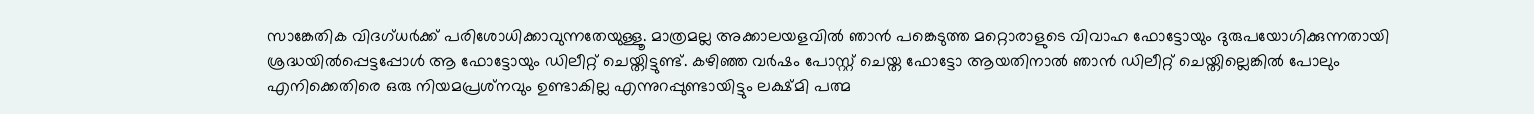സാങ്കേതിക വിദഗ്ധർക്ക് പരിശോധിക്കാവുന്നതേയുള്ളൂ. മാത്രമല്ല അക്കാലയളവിൽ ഞാൻ പങ്കെടുത്ത മറ്റൊരാളുടെ വിവാഹ ഫോട്ടോയും ദുരുപയോഗിക്കുന്നതായി ശ്രദ്ധയിൽപ്പെട്ടപ്പോൾ ആ ഫോട്ടോയും ഡിലീറ്റ് ചെയ്തിട്ടുണ്ട്. കഴിഞ്ഞ വർഷം പോസ്റ്റ് ചെയ്ത ഫോട്ടോ ആയതിനാൽ ഞാൻ ഡിലീറ്റ് ചെയ്തില്ലെങ്കിൽ പോലും എനിക്കെതിരെ ഒരു നിയമപ്രശ്‌നവും ഉണ്ടാകില്ല എന്നുറപ്പുണ്ടായിട്ടും ലക്ഷ്മി പത്മ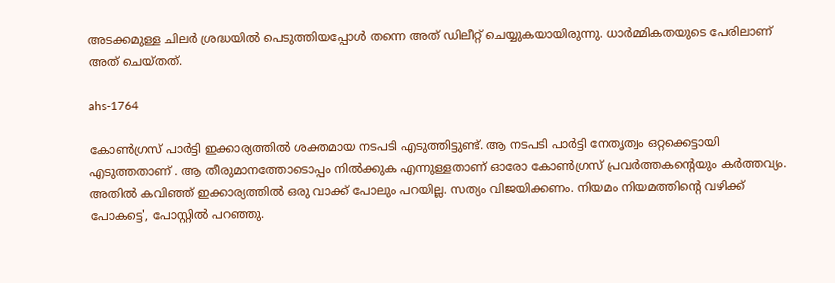അടക്കമുള്ള ചിലർ ശ്രദ്ധയിൽ പെടുത്തിയപ്പോൾ തന്നെ അത് ഡിലീറ്റ് ചെയ്യുകയായിരുന്നു. ധാർമ്മികതയുടെ പേരിലാണ് അത് ചെയ്തത്.

ahs-1764

കോൺഗ്രസ് പാർട്ടി ഇക്കാര്യത്തിൽ ശക്തമായ നടപടി എടുത്തിട്ടുണ്ട്. ആ നടപടി പാർട്ടി നേതൃത്വം ഒറ്റക്കെട്ടായി എടുത്തതാണ് . ആ തീരുമാനത്തോടൊപ്പം നിൽക്കുക എന്നുള്ളതാണ് ഓരോ കോൺഗ്രസ് പ്രവർത്തകന്റെയും കർത്തവ്യം. അതിൽ കവിഞ്ഞ് ഇക്കാര്യത്തിൽ ഒരു വാക്ക് പോലും പറയില്ല. സത്യം വിജയിക്കണം. നിയമം നിയമത്തിന്റെ വഴിക്ക് പോകട്ടെ', പോസ്റ്റിൽ പറഞ്ഞു.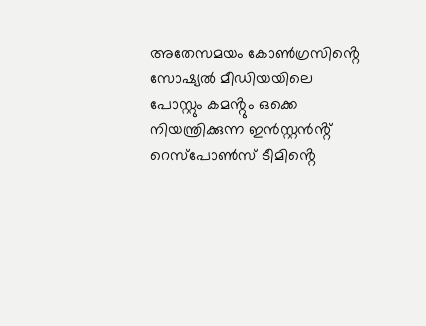അതേസമയം കോൺഗ്രസിൻ്റെ സോഷ്യൽ മീഡിയയിലെ പോസ്റ്റും കമൻ്റും ഒക്കെ നിയന്ത്രിക്കുന്ന ഇൻസ്റ്റൻൻ്റ് റെസ്പോൺസ് ടീമിൻ്റെ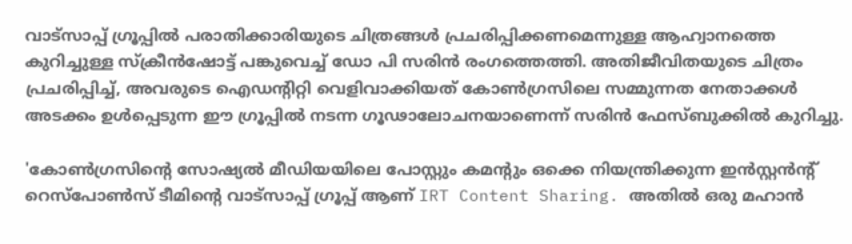വാട്സാപ്പ് ഗ്രൂപ്പിൽ പരാതിക്കാരിയുടെ ചിത്രങ്ങൾ പ്രചരിപ്പിക്കണമെന്നുള്ള ആഹ്വാനത്തെ കുറിച്ചുള്ള സ്ക്രീൻഷോട്ട് പങ്കുവെച്ച് ഡോ പി സരിൻ രംഗത്തെത്തി. അതിജീവിതയുടെ ചിത്രം പ്രചരിപ്പിച്ച്‌, അവരുടെ ഐഡന്റിറ്റി വെളിവാക്കിയത്‌ കോൺഗ്രസിലെ സമ്മുന്നത നേതാക്കൾ അടക്കം ഉൾപ്പെടുന്ന ഈ ഗ്രൂപ്പിൽ നടന്ന ഗൂഢാലോചനയാണെന്ന് സരിൻ ഫേസ്ബുക്കിൽ കുറിച്ചു.

'കോൺഗ്രസിൻ്റെ സോഷ്യൽ മീഡിയയിലെ പോസ്റ്റും കമൻ്റും ഒക്കെ നിയന്ത്രിക്കുന്ന ഇൻസ്റ്റൻൻ്റ് റെസ്പോൺസ് ടീമിൻ്റെ വാട്സാപ്പ് ഗ്രൂപ്പ് ആണ് IRT Content Sharing. അതിൽ ഒരു മഹാൻ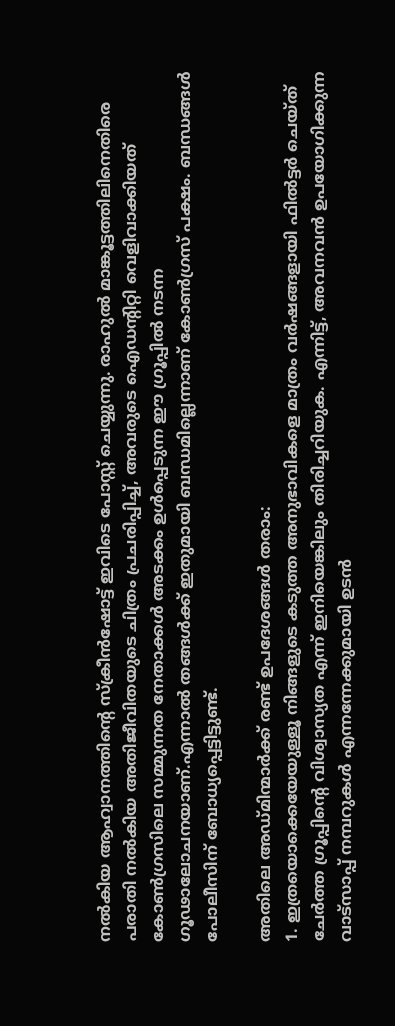നൽകിയ ആഹ്വാനത്തിന്റെ സ്ക്രീൻഷോട്ട്‌ ഇവിടെ പോസ്റ്റ്‌ ചെയ്യുന്നു. രാഹുൽ മാങ്കൂട്ടത്തിലിനെതിരെ പരാതി നൽകിയ അതിജീവിതയുടെ ചിത്രം പ്രചരിപ്പിച്ച്‌, അവരുടെ ഐഡന്റിറ്റി വെളിവാക്കിയത്‌ കോൺഗ്രസിലെ സമ്മുന്നത നേതാക്കൾ അടക്കം ഉൾപ്പെടുന്ന ഈ ഗ്രൂപ്പിൽ നടന്ന ഗൂഢാലോചനയാണ്.എന്നാൽ തങ്ങൾക്ക്‌ ഇതുമായി ബന്ധമില്ലെന്നാണ് കോൺഗ്രസ്‌ പക്ഷം. ബന്ധങ്ങൾ പോലീസിന് ബോധ്യപ്പെട്ടിട്ടുണ്ട്.

അതിലെ അഡ്മിന്മാർക്ക് രണ്ട് ഉപദേശങ്ങൾ തരാം:
1. ഇത്രയൊക്കെയേയുള്ളൂ നിങ്ങളുടെ കടുത്ത അനുഭാവികളെ മാത്രം വർഷങ്ങളായി ഫിൽട്ടർ ചെയ്ത് ചേർത്ത ഗ്രൂപ്പിൻ്റെ വിശ്വാസ്യത എന്ന് ഇനിയെങ്കിലും തിരിച്ചറിയുക. എന്നിട്ട്, അവനവൻ ഉപയോഗിക്കുന്ന വാട്സാപ്പ് നമ്പറുകൾ എന്നന്നേക്കുമായി ഉടൻ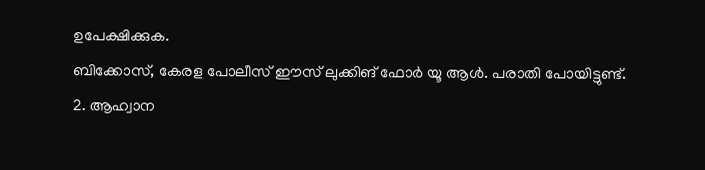ഉപേക്ഷിക്കുക.
ബിക്കോസ്, കേരള പോലീസ് ഈസ് ലുക്കിങ് ഫോർ യൂ ആൾ. പരാതി പോയിട്ടുണ്ട്.
2. ആഹ്വാന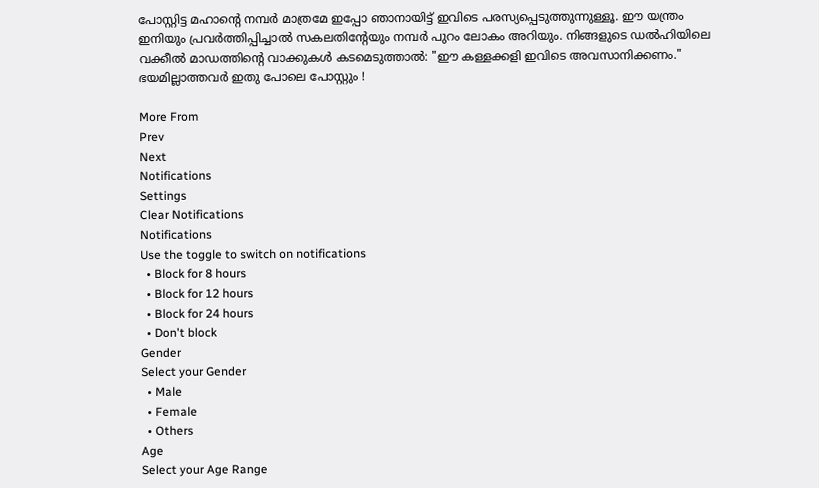പോസ്റ്റിട്ട മഹാൻ്റെ നമ്പർ മാത്രമേ ഇപ്പോ ഞാനായിട്ട് ഇവിടെ പരസ്യപ്പെടുത്തുന്നുള്ളൂ. ഈ യന്ത്രം ഇനിയും പ്രവർത്തിപ്പിച്ചാൽ സകലതിൻ്റേയും നമ്പർ പുറം ലോകം അറിയും. നിങ്ങളുടെ ഡൽഹിയിലെ വക്കീൽ മാഡത്തിൻ്റെ വാക്കുകൾ കടമെടുത്താൽ: "ഈ കള്ളക്കളി ഇവിടെ അവസാനിക്കണം."
ഭയമില്ലാത്തവർ ഇതു പോലെ പോസ്റ്റും !

More From
Prev
Next
Notifications
Settings
Clear Notifications
Notifications
Use the toggle to switch on notifications
  • Block for 8 hours
  • Block for 12 hours
  • Block for 24 hours
  • Don't block
Gender
Select your Gender
  • Male
  • Female
  • Others
Age
Select your Age Range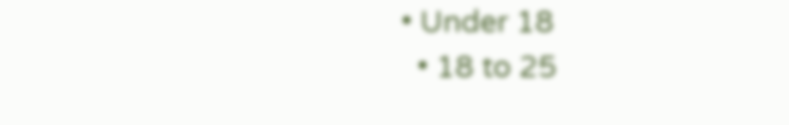• Under 18
  • 18 to 25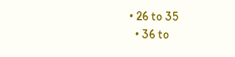• 26 to 35
  • 36 to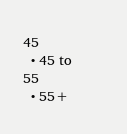45
  • 45 to 55
  • 55+